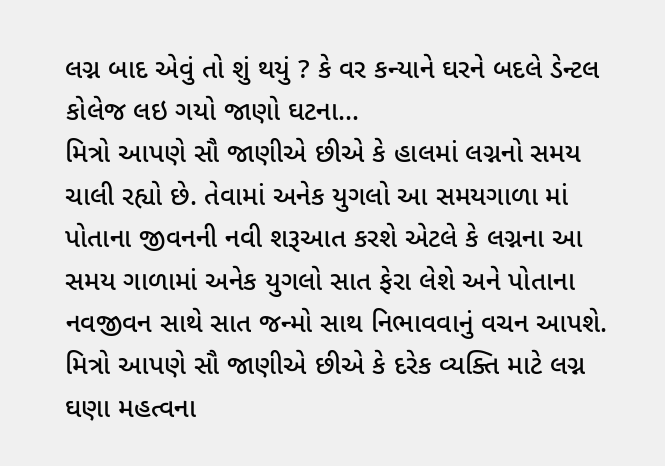લગ્ન બાદ એવું તો શું થયું ? કે વર કન્યાને ઘરને બદલે ડેન્ટલ કોલેજ લઇ ગયો જાણો ઘટના…
મિત્રો આપણે સૌ જાણીએ છીએ કે હાલમાં લગ્નનો સમય ચાલી રહ્યો છે. તેવામાં અનેક યુગલો આ સમયગાળા માં પોતાના જીવનની નવી શરૂઆત કરશે એટલે કે લગ્નના આ સમય ગાળામાં અનેક યુગલો સાત ફેરા લેશે અને પોતાના નવજીવન સાથે સાત જન્મો સાથ નિભાવવાનું વચન આપશે. મિત્રો આપણે સૌ જાણીએ છીએ કે દરેક વ્યક્તિ માટે લગ્ન ઘણા મહત્વના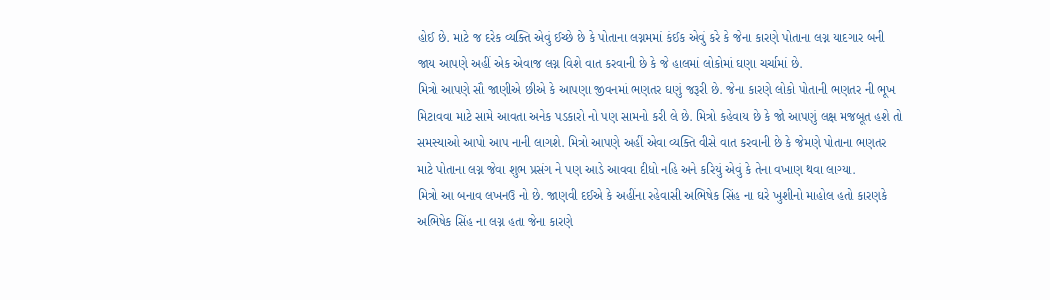હોઈ છે. માટે જ દરેક વ્યક્તિ એવું ઈચ્છે છે કે પોતાના લગ્નમમાં કંઈક એવું કરે કે જેના કારણે પોતાના લગ્ન યાદગાર બની જાય આપણે અહીં એક એવાજ લગ્ન વિશે વાત કરવાની છે કે જે હાલમાં લોકોમાં ઘણા ચર્ચામાં છે.
મિત્રો આપણે સૌ જાણીએ છીએ કે આપણા જીવનમાં ભણતર ઘણું જરૂરી છે. જેના કારણે લોકો પોતાની ભણતર ની ભૂખ મિટાવવા માટે સામે આવતા અનેક પડકારો નો પણ સામનો કરી લે છે. મિત્રો કહેવાય છે કે જો આપણું લક્ષ મજબૂત હશે તો સમસ્યાઓ આપો આપ નાની લાગશે. મિત્રો આપણે અહીં એવા વ્યક્તિ વીસે વાત કરવાની છે કે જેમણે પોતાના ભણતર માટે પોતાના લગ્ન જેવા શુભ પ્રસંગ ને પણ આડે આવવા દીધો નહિ અને કરિયું એવું કે તેના વખાણ થવા લાગ્યા.
મિત્રો આ બનાવ લખનઉ નો છે. જાણવી દઈએ કે અહીંના રહેવાસી અભિષેક સિંહ ના ઘરે ખુશીનો માહોલ હતો કારણકે અભિષેક સિંહ ના લગ્ન હતા જેના કારણે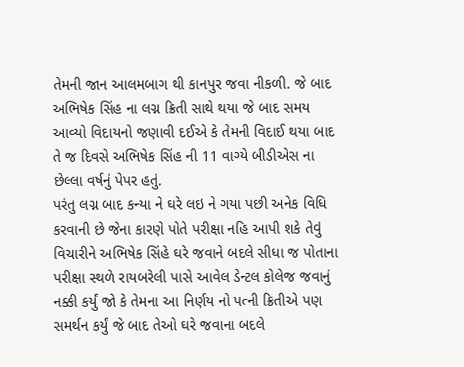તેમની જાન આલમબાગ થી કાનપુર જવા નીકળી. જે બાદ અભિષેક સિંહ ના લગ્ન ક્રિતી સાથે થયા જે બાદ સમય આવ્યો વિદાયનો જણાવી દઈએ કે તેમની વિદાઈ થયા બાદ તે જ દિવસે અભિષેક સિંહ ની 11 વાગ્યે બીડીએસ ના છેલ્લા વર્ષનું પેપર હતું.
પરંતુ લગ્ન બાદ કન્યા ને ઘરે લઇ ને ગયા પછી અનેક વિધિ કરવાની છે જેના કારણે પોતે પરીક્ષા નહિ આપી શકે તેવું વિચારીને અભિષેક સિંહે ઘરે જવાને બદલે સીધા જ પોતાના પરીક્ષા સ્થળે રાયબરેલી પાસે આવેલ ડેન્ટલ કોલેજ જવાનું નક્કી કર્યું જો કે તેમના આ નિર્ણય નો પત્ની ક્રિતીએ પણ સમર્થન કર્યું જે બાદ તેઓ ઘરે જવાના બદલે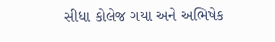સીધા કોલેજ ગયા અને અભિષેક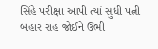સિંહે પરીક્ષા આપી ત્યાં સુધી પત્ની બહાર રાહ જોઈને ઉભી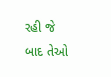રહી જે બાદ તેઓ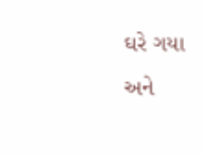ઘરે ગયા અને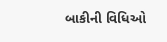બાકીની વિધિઓ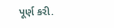પૂર્ણ કરી.